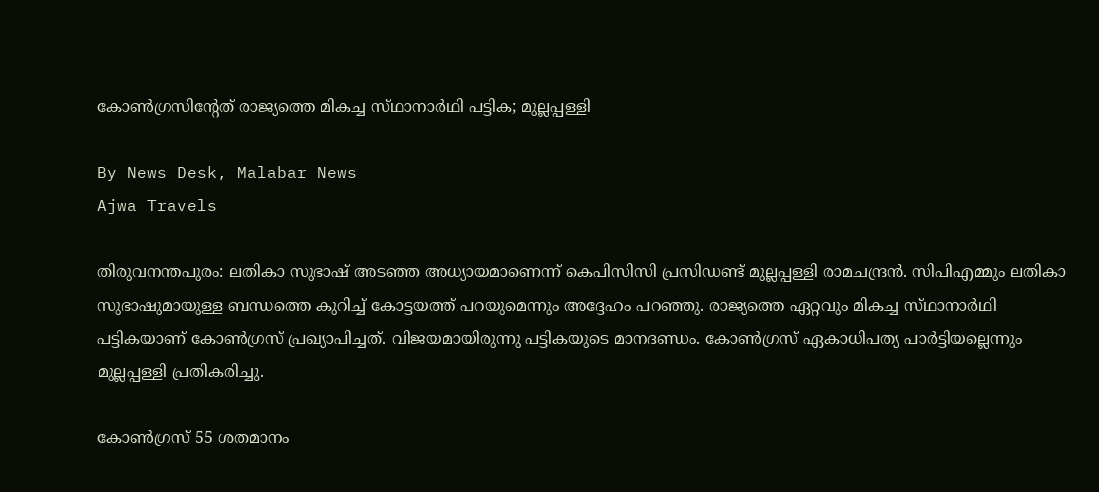കോൺഗ്രസിന്റേത് രാജ്യത്തെ മികച്ച സ്‌ഥാനാർഥി പട്ടിക; മുല്ലപ്പള്ളി

By News Desk, Malabar News
Ajwa Travels

തിരുവനന്തപുരം: ലതികാ സുഭാഷ് അടഞ്ഞ അധ്യായമാണെന്ന് കെപിസിസി പ്രസിഡണ്ട് മുല്ലപ്പള്ളി രാമചന്ദ്രൻ. സിപിഎമ്മും ലതികാ സുഭാഷുമായുള്ള ബന്ധത്തെ കുറിച്ച് കോട്ടയത്ത് പറയുമെന്നും അദ്ദേഹം പറഞ്ഞു. രാജ്യത്തെ ഏറ്റവും മികച്ച സ്‌ഥാനാർഥി പട്ടികയാണ് കോൺഗ്രസ് പ്രഖ്യാപിച്ചത്. വിജയമായിരുന്നു പട്ടികയുടെ മാനദണ്ഡം. കോൺഗ്രസ് ഏകാധിപത്യ പാർട്ടിയല്ലെന്നും മുല്ലപ്പള്ളി പ്രതികരിച്ചു.

കോൺഗ്രസ് 55 ശതമാനം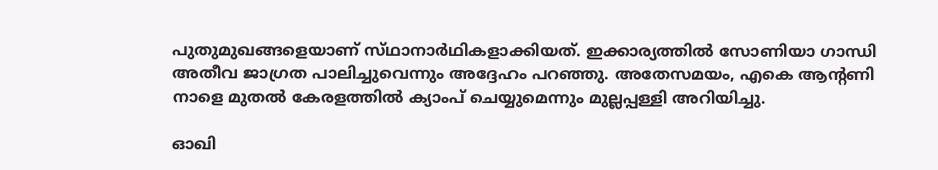പുതുമുഖങ്ങളെയാണ് സ്‌ഥാനാർഥികളാക്കിയത്. ഇക്കാര്യത്തിൽ സോണിയാ ഗാന്ധി അതീവ ജാഗ്രത പാലിച്ചുവെന്നും അദ്ദേഹം പറഞ്ഞു. അതേസമയം, എകെ ആന്റണി നാളെ മുതൽ കേരളത്തിൽ ക്യാംപ് ചെയ്യുമെന്നും മുല്ലപ്പള്ളി അറിയിച്ചു.

ഓഖി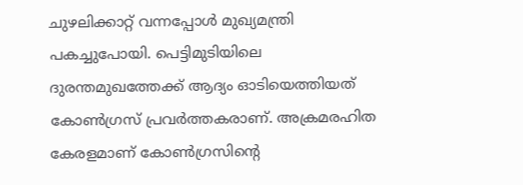ചുഴലിക്കാറ്റ് വന്നപ്പോൾ മുഖ്യമന്ത്രി പകച്ചുപോയി. പെട്ടിമുടിയിലെ ദുരന്തമുഖത്തേക്ക് ആദ്യം ഓടിയെത്തിയത് കോൺഗ്രസ് പ്രവർത്തകരാണ്. അക്രമരഹിത കേരളമാണ് കോൺഗ്രസിന്റെ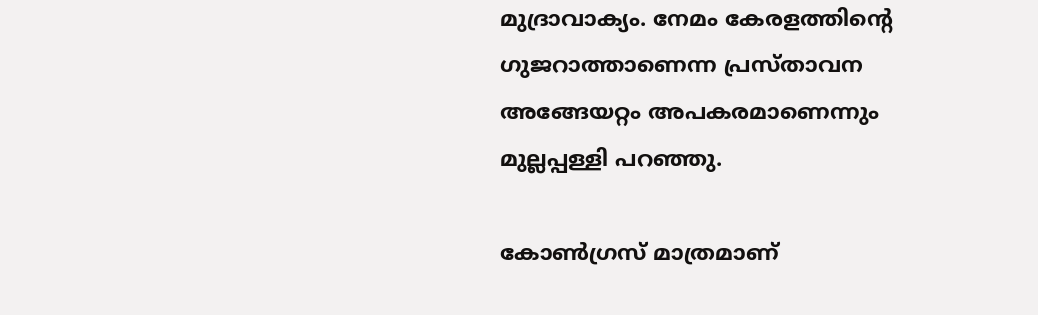മുദ്രാവാക്യം. നേമം കേരളത്തിന്റെ ഗുജറാത്താണെന്ന പ്രസ്‌താവന അങ്ങേയറ്റം അപകരമാണെന്നും മുല്ലപ്പള്ളി പറഞ്ഞു.

കോൺഗ്രസ് മാത്രമാണ്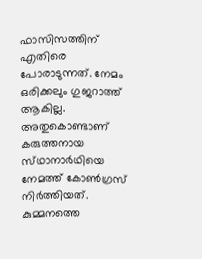ഫാസിസത്തിന് എതിരെ പോരാടുന്നത്. നേമം ഒരിക്കലും ഗുജറാത്ത് ആകില്ല. അതുകൊണ്ടാണ് കരുത്തനായ സ്‌ഥാനാർഥിയെ നേമത്ത് കോൺഗ്രസ് നിർത്തിയത്. കുമ്മനത്തെ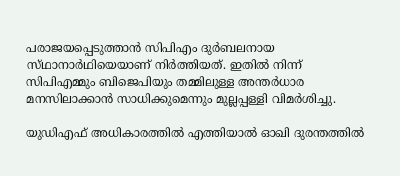പരാജയപ്പെടുത്താൻ സിപിഎം ദുർബലനായ സ്‌ഥാനാർഥിയെയാണ് നിർത്തിയത്. ഇതിൽ നിന്ന് സിപിഎമ്മും ബിജെപിയും തമ്മിലുള്ള അന്തർധാര മനസിലാക്കാൻ സാധിക്കുമെന്നും മുല്ലപ്പള്ളി വിമർശിച്ചു.

യുഡിഎഫ് അധികാരത്തിൽ എത്തിയാൽ ഓഖി ദുരന്തത്തിൽ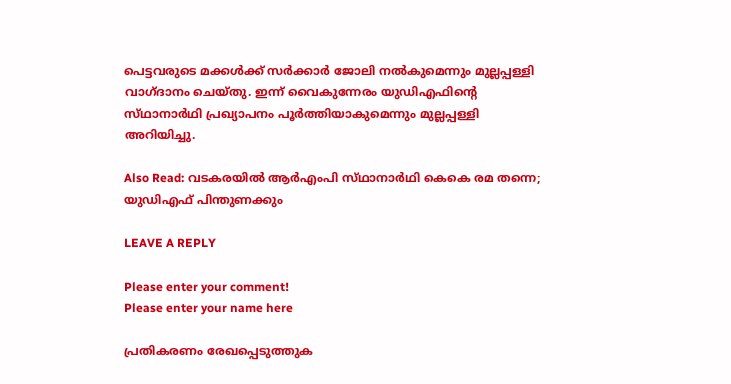പെട്ടവരുടെ മക്കൾക്ക് സർക്കാർ ജോലി നൽകുമെന്നും മുല്ലപ്പള്ളി വാഗ്‌ദാനം ചെയ്‌തു. ഇന്ന് വൈകുന്നേരം യുഡിഎഫിന്റെ സ്‌ഥാനാർഥി പ്രഖ്യാപനം പൂർത്തിയാകുമെന്നും മുല്ലപ്പള്ളി അറിയിച്ചു.

Also Read: വടകരയിൽ ആർഎംപി സ്‌ഥാനാർഥി കെകെ രമ തന്നെ; യുഡിഎഫ് പിന്തുണക്കും

LEAVE A REPLY

Please enter your comment!
Please enter your name here

പ്രതികരണം രേഖപ്പെടുത്തുക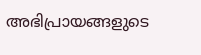അഭിപ്രായങ്ങളുടെ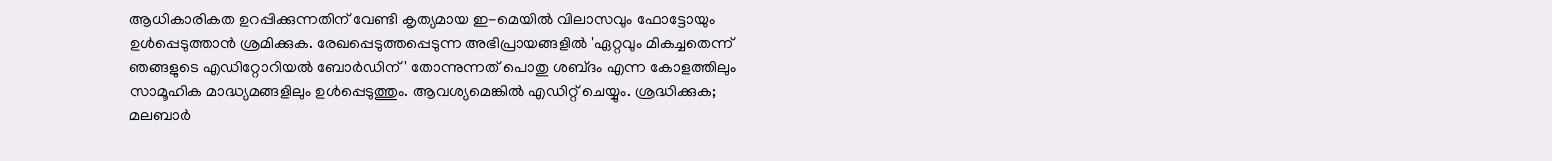ആധികാരികത ഉറപ്പിക്കുന്നതിന് വേണ്ടി കൃത്യമായ ഇ-മെയിൽ വിലാസവും ഫോട്ടോയും ഉൾപ്പെടുത്താൻ ശ്രമിക്കുക. രേഖപ്പെടുത്തപ്പെടുന്ന അഭിപ്രായങ്ങളിൽ 'ഏറ്റവും മികച്ചതെന്ന് ഞങ്ങളുടെ എഡിറ്റോറിയൽ ബോർഡിന്' തോന്നുന്നത് പൊതു ശബ്‌ദം എന്ന കോളത്തിലും സാമൂഹിക മാദ്ധ്യമങ്ങളിലും ഉൾപ്പെടുത്തും. ആവശ്യമെങ്കിൽ എഡിറ്റ് ചെയ്യും. ശ്രദ്ധിക്കുക; മലബാർ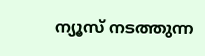ന്യൂസ് നടത്തുന്ന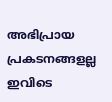അഭിപ്രായ പ്രകടനങ്ങളല്ല ഇവിടെ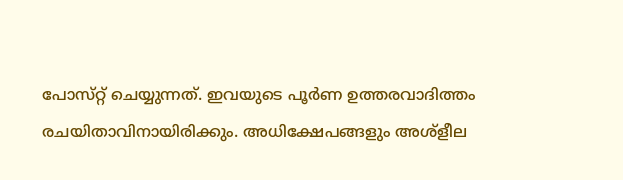പോസ്‌റ്റ് ചെയ്യുന്നത്. ഇവയുടെ പൂർണ ഉത്തരവാദിത്തം രചയിതാവിനായിരിക്കും. അധിക്ഷേപങ്ങളും അശ്‌ളീല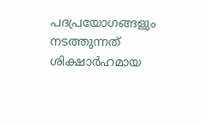പദപ്രയോഗങ്ങളും നടത്തുന്നത് ശിക്ഷാർഹമായ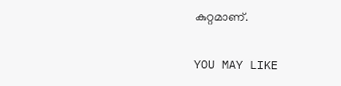കുറ്റമാണ്.

YOU MAY LIKE